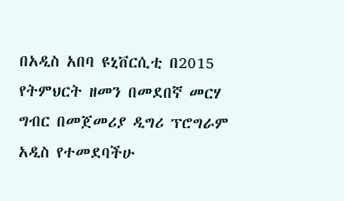በአዲስ አበባ ዩኒቨርሲቲ በ2015 የትምህርት ዘመን በመደበኛ መርሃ ግብር በመጀመሪያ ዲግሪ ፕሮግራም አዲስ የተመደባችሁ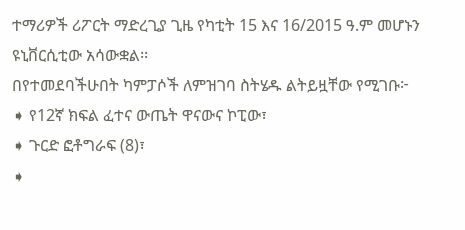ተማሪዎች ሪፖርት ማድረጊያ ጊዜ የካቲት 15 እና 16/2015 ዓ.ም መሆኑን ዩኒቨርሲቲው አሳውቋል፡፡
በየተመደባችሁበት ካምፓሶች ለምዝገባ ስትሄዱ ልትይዟቸው የሚገቡ፦
➧ የ12ኛ ክፍል ፈተና ውጤት ዋናውና ኮፒው፣
➧ ጉርድ ፎቶግራፍ (8)፣
➧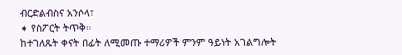ብርድልብስና አንሶላ፣
➧ የስፖርት ትጥቅ።
ከተገለጹት ቀናት በፊት ለሚመጡ ተማሪዎች ምንም ዓይነት አገልግሎት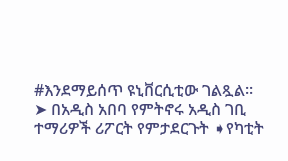#እንደማይሰጥ ዩኒቨርሲቲው ገልጿል፡፡
➤ በአዲስ አበባ የምትኖሩ አዲስ ገቢ ተማሪዎች ሪፖርት የምታደርጉት ➧የካቲት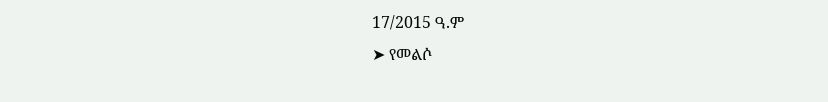17/2015 ዓ.ም
➤ የመልሶ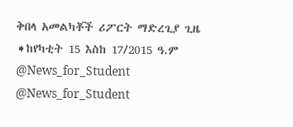ቅበላ አመልካቾች ሪፖርት ማድረጊያ ጊዜ
➧ከየካቲት 15 እስከ 17/2015 ዓ.ም
@News_for_Student
@News_for_Student